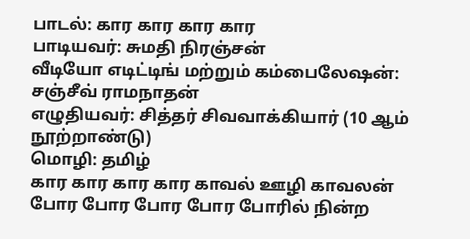பாடல்: கார கார கார கார
பாடியவர்: சுமதி நிரஞ்சன்
வீடியோ எடிட்டிங் மற்றும் கம்பைலேஷன்: சஞ்சீவ் ராமநாதன்
எழுதியவர்: சித்தர் சிவவாக்கியார் (10 ஆம் நூற்றாண்டு)
மொழி: தமிழ்
கார கார கார கார காவல் ஊழி காவலன்
போர போர போர போர போரில் நின்ற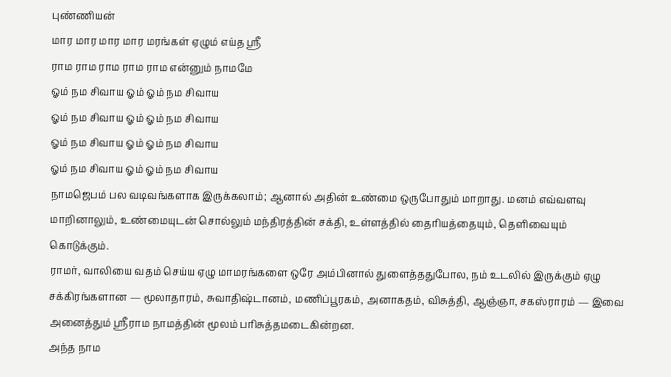புண்ணியன்
மார மார மார மார மரங்கள் ஏழும் எய்த ஸ்ரீ
ராம ராம ராம ராம ராம என்னும் நாமமே
ஓம் நம சிவாய ஓம் ஓம் நம சிவாய
ஓம் நம சிவாய ஓம் ஓம் நம சிவாய
ஓம் நம சிவாய ஓம் ஓம் நம சிவாய
ஓம் நம சிவாய ஓம் ஓம் நம சிவாய
நாமஜெபம் பல வடிவங்களாக இருக்கலாம்; ஆனால் அதின் உண்மை ஒருபோதும் மாறாது. மனம் எவ்வளவு மாறினாலும், உண்மையுடன் சொல்லும் மந்திரத்தின் சக்தி, உள்ளத்தில் தைரியத்தையும், தெளிவையும் கொடுக்கும்.
ராமர், வாலியை வதம் செய்ய ஏழு மாமரங்களை ஒரே அம்பினால் துளைத்ததுபோல, நம் உடலில் இருக்கும் ஏழு சக்கிரங்களான — மூலாதாரம், சுவாதிஷ்டானம், மணிப்பூரகம், அனாகதம், விசுத்தி, ஆஞ்ஞா, சகஸ்ராரம் — இவை அனைத்தும் ஸ்ரீராம நாமத்தின் மூலம் பரிசுத்தமடைகின்றன.
அந்த நாம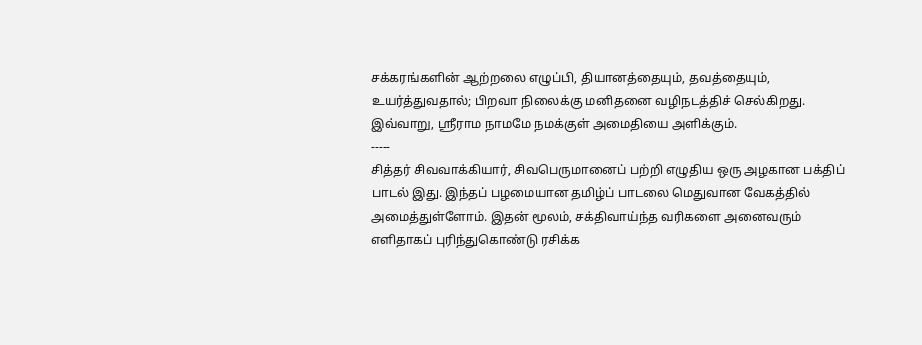சக்கரங்களின் ஆற்றலை எழுப்பி, தியானத்தையும், தவத்தையும், உயர்த்துவதால்; பிறவா நிலைக்கு மனிதனை வழிநடத்திச் செல்கிறது.
இவ்வாறு, ஸ்ரீராம நாமமே நமக்குள் அமைதியை அளிக்கும்.
-----
சித்தர் சிவவாக்கியார், சிவபெருமானைப் பற்றி எழுதிய ஒரு அழகான பக்திப் பாடல் இது. இந்தப் பழமையான தமிழ்ப் பாடலை மெதுவான வேகத்தில் அமைத்துள்ளோம். இதன் மூலம், சக்திவாய்ந்த வரிகளை அனைவரும் எளிதாகப் புரிந்துகொண்டு ரசிக்க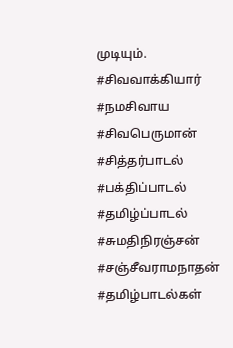முடியும்.
#சிவவாக்கியார் #நமசிவாய #சிவபெருமான் #சித்தர்பாடல் #பக்திப்பாடல் #தமிழ்ப்பாடல் #சுமதிநிரஞ்சன் #சஞ்சீவராமநாதன் #தமிழ்பாடல்கள்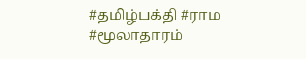#தமிழ்பக்தி #ராம #மூலாதாரம்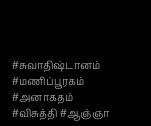#சுவாதிஷ்டானம் #மணிப்பூரகம் #அனாகதம் #விசுத்தி #ஆஞ்ஞா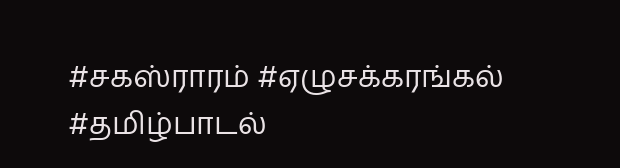#சகஸ்ராரம் #ஏழுசக்கரங்கல் #தமிழ்பாடல்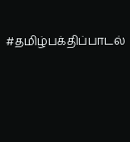#தமிழ்பக்திப்பாடல்